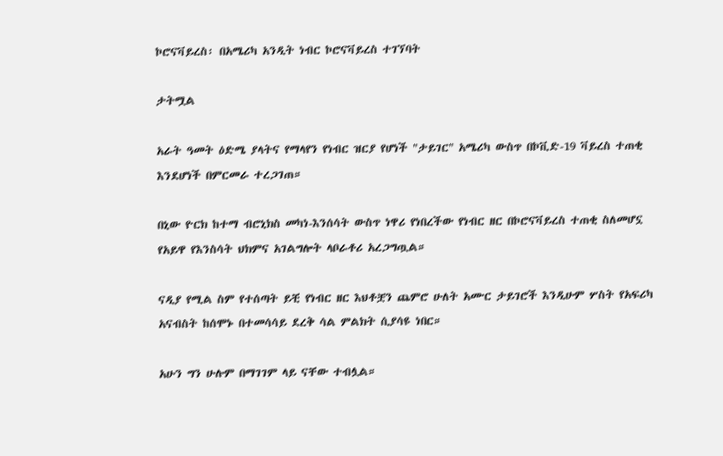ኮሮናቫይረስ፡ በአሜሪካ አንዲት ነብር ኮሮናቫይረስ ተገኘባት

ታትሟል

አራት ዓመት ዕድሜ ያላትና የማላየን የነብር ዝርያ የሆነች "ታይገር" አሜሪካ ውስጥ በኮቪድ-19 ቫይረስ ተጠቂ እንደሆነች በምርመራ ተረጋገጠ።

በኒው ዮርክ ከተማ ብሮኒክስ መካነ-እንሰሳት ውስጥ ነዋሪ የነበረችው የነብር ዘር በኮሮናቫይረስ ተጠቂ ስለመሆኗ የአይዋ የእንስሳት ህክምና አገልግሎት ላቦራቶሪ አረጋግጧል።

ናዲያ የሚል ስም የተሰጣት ይቺ የነብር ዘር እህቶቿን ጨምሮ ሁለት አሙር ታይገሮች እንዲሁም ሦስት የአፍሪካ አናብስት ከሰሞኑ በተመሳሳይ ደረቅ ሳል ምልክት ሲያሳዩ ነበር።

አሁን ግን ሁሉም በማገገም ላይ ናቸው ተብሏል።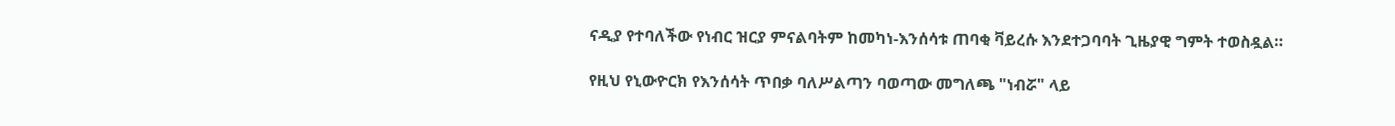ናዲያ የተባለችው የነብር ዝርያ ምናልባትም ከመካነ-እንሰሳቱ ጠባቂ ቫይረሱ እንደተጋባባት ጊዜያዊ ግምት ተወስዷል።

የዚህ የኒውዮርክ የእንሰሳት ጥበቃ ባለሥልጣን ባወጣው መግለጫ "ነብሯ" ላይ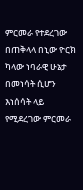ምርመራ የተደረገው በጠቅላላ በኒው ዮርክ ካላው ነባራዊ ሁኔታ በመነሳት ሲሆን እነሰሳት ላይ የሚደረገው ምርመራ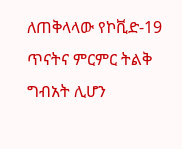ለጠቅላላው የኮቪድ-19 ጥናትና ምርምር ትልቅ ግብአት ሊሆን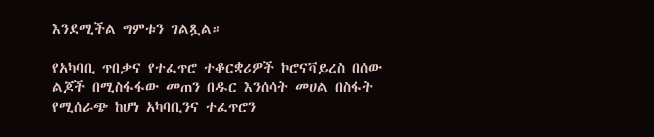እንደሚችል ግምቱን ገልጿል።

የአካባቢ ጥበቃና የተፈጥሮ ተቆርቋሪዎች ኮሮናቫይረስ በሰው ልጆች በሚስፋፋው መጠን በዱር እንሰሳት መሀል በስፋት የሚሰራጭ ከሆነ አካባቢንና ተፈጥሮን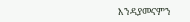እንዳያመናምን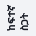ከፍተኛ ስጋት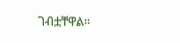ገብቷቸዋል።